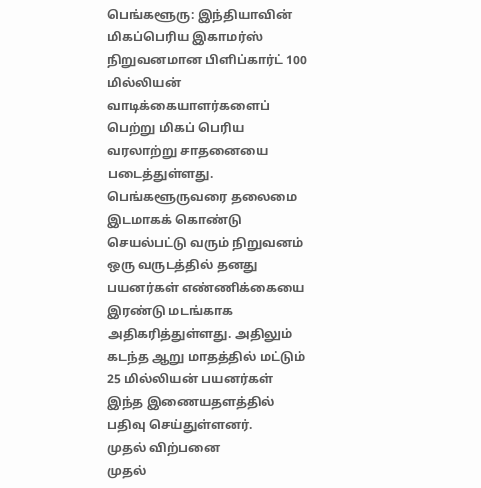பெங்களூரு: இந்தியாவின் மிகப்பெரிய இகாமர்ஸ் நிறுவனமான பிளிப்கார்ட் 100 மில்லியன் வாடிக்கையாளர்களைப் பெற்று மிகப் பெரிய வரலாற்று சாதனையை படைத்துள்ளது.
பெங்களூருவரை தலைமை இடமாகக் கொண்டு செயல்பட்டு வரும் நிறுவனம் ஒரு வருடத்தில் தனது பயனர்கள் எண்ணிக்கையை இரண்டு மடங்காக அதிகரித்துள்ளது. அதிலும் கடந்த ஆறு மாதத்தில் மட்டும் 25 மில்லியன் பயனர்கள் இந்த இணையதளத்தில் பதிவு செய்துள்ளனர்.
முதல் விற்பனை
முதல்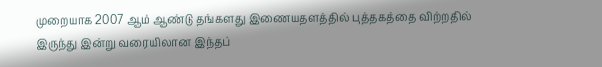முறையாக 2007 ஆம் ஆண்டு தங்களது இணையதளத்தில் புத்தகத்தை விற்றதில் இருந்து இன்று வரையிலான இந்தப்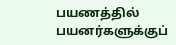பயணத்தில் பயனர்களுக்குப்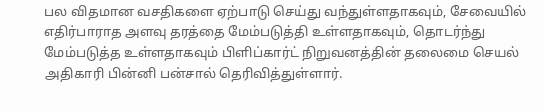பல விதமான வசதிகளை ஏற்பாடு செய்து வந்துள்ளதாகவும், சேவையில் எதிர்பாராத அளவு தரத்தை மேம்படுத்தி உள்ளதாகவும், தொடர்ந்து மேம்படுத்த உள்ளதாகவும் பிளிப்கார்ட் நிறுவனத்தின் தலைமை செயல் அதிகாரி பின்னி பன்சால் தெரிவித்துள்ளார்.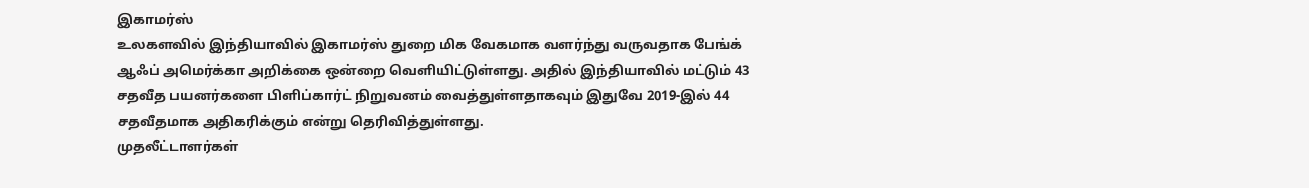இகாமர்ஸ்
உலகளவில் இந்தியாவில் இகாமர்ஸ் துறை மிக வேகமாக வளர்ந்து வருவதாக பேங்க் ஆஃப் அமெர்க்கா அறிக்கை ஒன்றை வெளியிட்டுள்ளது. அதில் இந்தியாவில் மட்டும் 43 சதவீத பயனர்களை பிளிப்கார்ட் நிறுவனம் வைத்துள்ளதாகவும் இதுவே 2019-இல் 44 சதவீதமாக அதிகரிக்கும் என்று தெரிவித்துள்ளது.
முதலீட்டாளர்கள்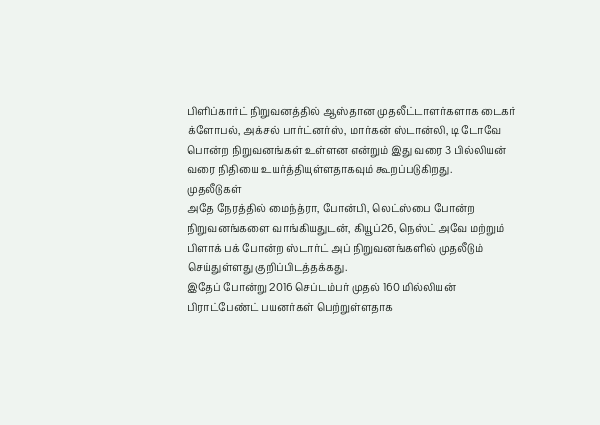பிளிப்கார்ட் நிறுவனத்தில் ஆஸ்தான முதலீட்டாளர்களாக டைகர் க்ளோபல், அக்சல் பார்ட்னர்ஸ், மார்கன் ஸ்டான்லி, டி டோவே பொன்ற நிறுவனங்கள் உள்ளன என்றும் இது வரை 3 பில்லியன் வரை நிதியை உயர்த்தியுள்ளதாகவும் கூறப்படுகிறது.
முதலீடுகள்
அதே நேரத்தில் மைந்த்ரா, போன்பி, லெட்ஸ்பை போன்ற நிறுவனங்களை வாங்கியதுடன், கியூப்26, நெஸ்ட் அவே மற்றும் பிளாக் பக் போன்ற ஸ்டார்ட் அப் நிறுவனங்களில் முதலீடும் செய்துள்ளது குறிப்பிடத்தக்கது.
இதேப் போன்று 2016 செப்டம்பர் முதல் 160 மில்லியன் பிராட்பேண்ட் பயனர்கள் பெற்றுள்ளதாக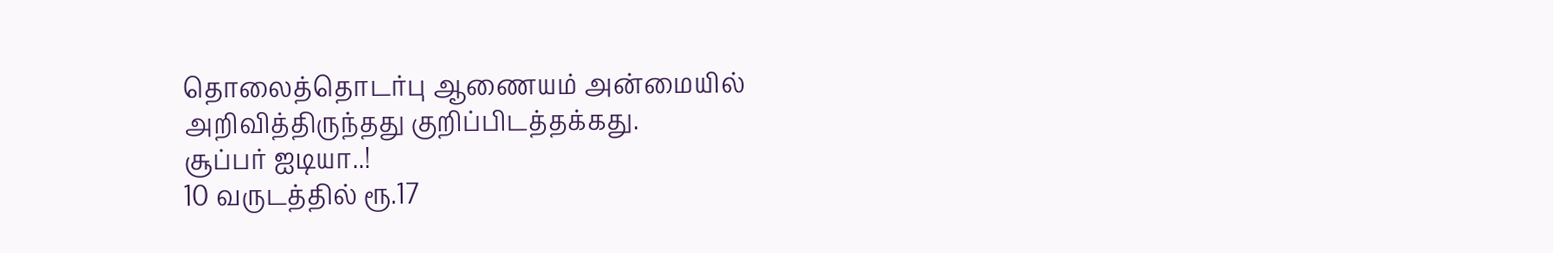தொலைத்தொடர்பு ஆணையம் அன்மையில் அறிவித்திருந்தது குறிப்பிடத்தக்கது.
சூப்பர் ஐடியா..!
10 வருடத்தில் ரூ.17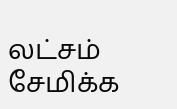லட்சம் சேமிக்க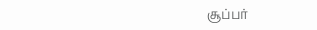சூப்பர்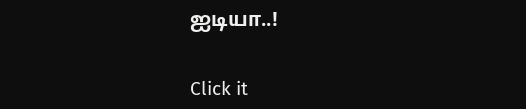ஐடியா..!


Click it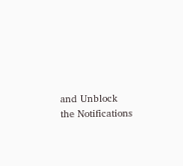and Unblock the Notifications